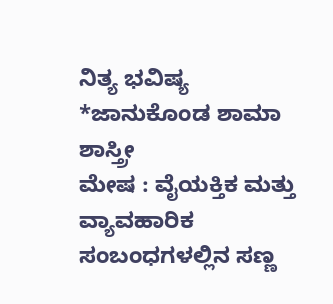ನಿತ್ಯ ಭವಿಷ್ಯ
*ಜಾನುಕೊಂಡ ಶಾಮಾ ಶಾಸ್ತ್ರೀ
ಮೇಷ : ವೈಯಕ್ತಿಕ ಮತ್ತು ವ್ಯಾವಹಾರಿಕ ಸಂಬಂಧಗಳಲ್ಲಿನ ಸಣ್ಣ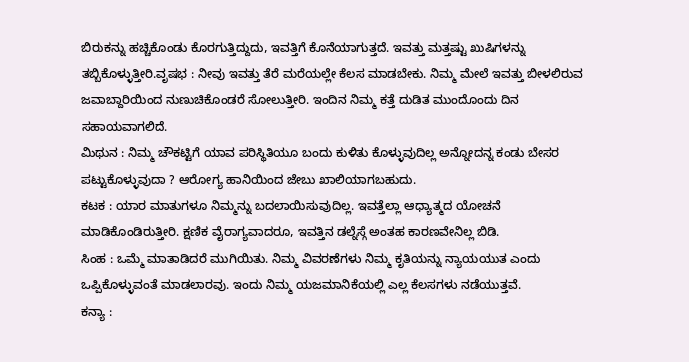ಬಿರುಕನ್ನು ಹಚ್ಚಿಕೊಂಡು ಕೊರಗುತ್ತಿದ್ದುದು, ಇವತ್ತಿಗೆ ಕೊನೆಯಾಗುತ್ತದೆ. ಇವತ್ತು ಮತ್ತಷ್ಟು ಖುಷಿಗಳನ್ನು ತಬ್ಬಿಕೊಳ್ಳುತ್ತೀರಿ.ವೃಷಭ : ನೀವು ಇವತ್ತು ತೆರೆ ಮರೆಯಲ್ಲೇ ಕೆಲಸ ಮಾಡಬೇಕು. ನಿಮ್ಮ ಮೇಲೆ ಇವತ್ತು ಬೀಳಲಿರುವ ಜವಾಬ್ದಾರಿಯಿಂದ ನುಣುಚಿಕೊಂಡರೆ ಸೋಲುತ್ತೀರಿ. ಇಂದಿನ ನಿಮ್ಮ ಕತ್ತೆ ದುಡಿತ ಮುಂದೊಂದು ದಿನ ಸಹಾಯವಾಗಲಿದೆ.
ಮಿಥುನ : ನಿಮ್ಮ ಚೌಕಟ್ಟಿಗೆ ಯಾವ ಪರಿಸ್ಥಿತಿಯೂ ಬಂದು ಕುಳಿತು ಕೊಳ್ಳುವುದಿಲ್ಲ ಅನ್ನೋದನ್ನ ಕಂಡು ಬೇಸರ ಪಟ್ಟುಕೊಳ್ಳುವುದಾ ? ಆರೋಗ್ಯ ಹಾನಿಯಿಂದ ಜೇಬು ಖಾಲಿಯಾಗಬಹುದು.
ಕಟಕ : ಯಾರ ಮಾತುಗಳೂ ನಿಮ್ಮನ್ನು ಬದಲಾಯಿಸುವುದಿಲ್ಲ. ಇವತ್ತೆಲ್ಲಾ ಆಧ್ಯಾತ್ಮದ ಯೋಚನೆ ಮಾಡಿಕೊಂಡಿರುತ್ತೀರಿ. ಕ್ಷಣಿಕ ವೈರಾಗ್ಯವಾದರೂ, ಇವತ್ತಿನ ಡಲ್ನೆಸ್ಗೆ ಅಂತಹ ಕಾರಣವೇನಿಲ್ಲ ಬಿಡಿ.
ಸಿಂಹ : ಒಮ್ಮೆ ಮಾತಾಡಿದರೆ ಮುಗಿಯಿತು. ನಿಮ್ಮ ವಿವರಣೆಗಳು ನಿಮ್ಮ ಕೃತಿಯನ್ನು ನ್ಯಾಯಯುತ ಎಂದು ಒಪ್ಪಿಕೊಳ್ಳುವಂತೆ ಮಾಡಲಾರವು. ಇಂದು ನಿಮ್ಮ ಯಜಮಾನಿಕೆಯಲ್ಲಿ ಎಲ್ಲ ಕೆಲಸಗಳು ನಡೆಯುತ್ತವೆ.
ಕನ್ಯಾ :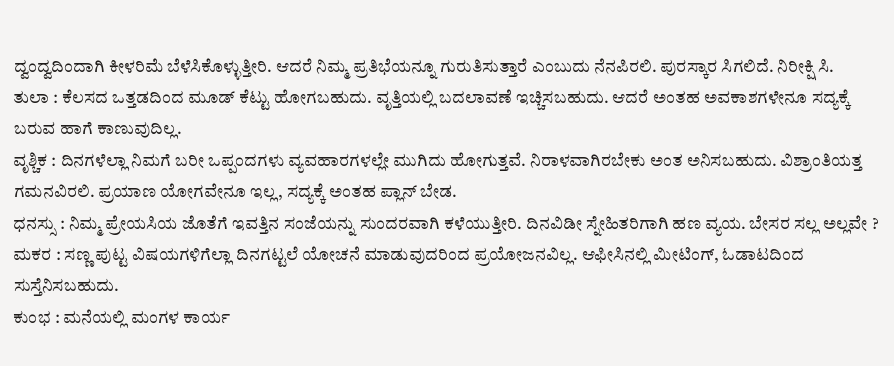ದ್ವಂದ್ವದಿಂದಾಗಿ ಕೀಳರಿಮೆ ಬೆಳೆಸಿಕೊಳ್ಳುತ್ತೀರಿ. ಆದರೆ ನಿಮ್ಮ ಪ್ರತಿಭೆಯನ್ನೂ ಗುರುತಿಸುತ್ತಾರೆ ಎಂಬುದು ನೆನಪಿರಲಿ. ಪುರಸ್ಕಾರ ಸಿಗಲಿದೆ. ನಿರೀಕ್ಷಿ ಸಿ.
ತುಲಾ : ಕೆಲಸದ ಒತ್ತಡದಿಂದ ಮೂಡ್ ಕೆಟ್ಟು ಹೋಗಬಹುದು. ವೃತ್ತಿಯಲ್ಲಿ ಬದಲಾವಣೆ ಇಚ್ಚಿಸಬಹುದು. ಆದರೆ ಅಂತಹ ಅವಕಾಶಗಳೇನೂ ಸದ್ಯಕ್ಕೆ ಬರುವ ಹಾಗೆ ಕಾಣುವುದಿಲ್ಲ.
ವೃಶ್ಚಿಕ : ದಿನಗಳೆಲ್ಲಾ ನಿಮಗೆ ಬರೀ ಒಪ್ಪಂದಗಳು ವ್ಯವಹಾರಗಳಲ್ಲೇ ಮುಗಿದು ಹೋಗುತ್ತವೆ. ನಿರಾಳವಾಗಿರಬೇಕು ಅಂತ ಅನಿಸಬಹುದು. ವಿಶ್ರಾಂತಿಯತ್ತ ಗಮನವಿರಲಿ. ಪ್ರಯಾಣ ಯೋಗವೇನೂ ಇಲ್ಲ, ಸದ್ಯಕ್ಕೆ ಅಂತಹ ಪ್ಲಾನ್ ಬೇಡ.
ಧನಸ್ಸು : ನಿಮ್ಮ ಪ್ರೇಯಸಿಯ ಜೊತೆಗೆ ಇವತ್ತಿನ ಸಂಜೆಯನ್ನು ಸುಂದರವಾಗಿ ಕಳೆಯುತ್ತೀರಿ. ದಿನವಿಡೀ ಸ್ನೇಹಿತರಿಗಾಗಿ ಹಣ ವ್ಯಯ. ಬೇಸರ ಸಲ್ಲ ಅಲ್ಲವೇ ?
ಮಕರ : ಸಣ್ಣ ಪುಟ್ಟ ವಿಷಯಗಳಿಗೆಲ್ಲಾ ದಿನಗಟ್ಟಲೆ ಯೋಚನೆ ಮಾಡುವುದರಿಂದ ಪ್ರಯೋಜನವಿಲ್ಲ. ಆಫೀಸಿನಲ್ಲಿ ಮೀಟಿಂಗ್, ಓಡಾಟದಿಂದ ಸುಸ್ತೆನಿಸಬಹುದು.
ಕುಂಭ : ಮನೆಯಲ್ಲಿ ಮಂಗಳ ಕಾರ್ಯ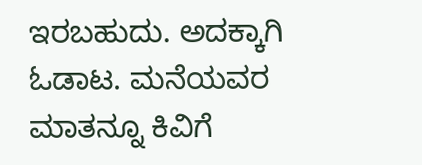ಇರಬಹುದು. ಅದಕ್ಕಾಗಿ ಓಡಾಟ. ಮನೆಯವರ ಮಾತನ್ನೂ ಕಿವಿಗೆ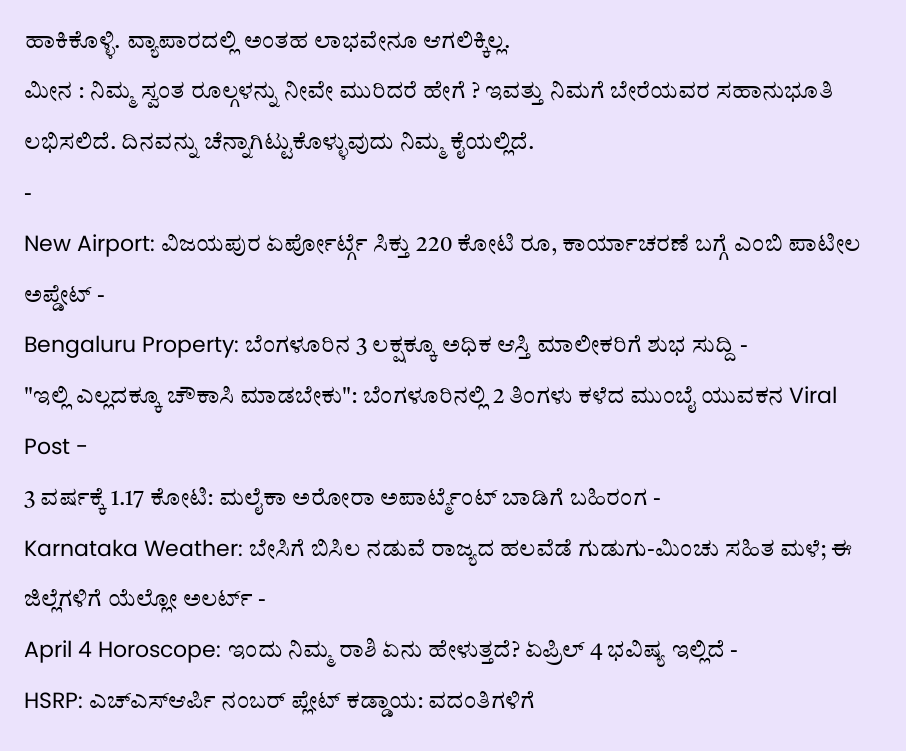ಹಾಕಿಕೊಳ್ಳಿ. ವ್ಯಾಪಾರದಲ್ಲಿ ಅಂತಹ ಲಾಭವೇನೂ ಆಗಲಿಕ್ಕಿಲ್ಲ.
ಮೀನ : ನಿಮ್ಮ ಸ್ವಂತ ರೂಲ್ಗಳನ್ನು ನೀವೇ ಮುರಿದರೆ ಹೇಗೆ ? ಇವತ್ತು ನಿಮಗೆ ಬೇರೆಯವರ ಸಹಾನುಭೂತಿ ಲಭಿಸಲಿದೆ. ದಿನವನ್ನು ಚೆನ್ನಾಗಿಟ್ಟುಕೊಳ್ಳುವುದು ನಿಮ್ಮ ಕೈಯಲ್ಲಿದೆ.
-
New Airport: ವಿಜಯಪುರ ಏರ್ಪೋರ್ಟ್ಗೆ ಸಿಕ್ತು 220 ಕೋಟಿ ರೂ, ಕಾರ್ಯಾಚರಣೆ ಬಗ್ಗೆ ಎಂಬಿ ಪಾಟೀಲ ಅಪ್ಡೇಟ್ -
Bengaluru Property: ಬೆಂಗಳೂರಿನ 3 ಲಕ್ಷಕ್ಕೂ ಅಧಿಕ ಆಸ್ತಿ ಮಾಲೀಕರಿಗೆ ಶುಭ ಸುದ್ದಿ -
"ಇಲ್ಲಿ ಎಲ್ಲದಕ್ಕೂ ಚೌಕಾಸಿ ಮಾಡಬೇಕು": ಬೆಂಗಳೂರಿನಲ್ಲಿ 2 ತಿಂಗಳು ಕಳೆದ ಮುಂಬೈ ಯುವಕನ Viral Post -
3 ವರ್ಷಕ್ಕೆ 1.17 ಕೋಟಿ: ಮಲೈಕಾ ಅರೋರಾ ಅಪಾರ್ಟ್ಮೆಂಟ್ ಬಾಡಿಗೆ ಬಹಿರಂಗ -
Karnataka Weather: ಬೇಸಿಗೆ ಬಿಸಿಲ ನಡುವೆ ರಾಜ್ಯದ ಹಲವೆಡೆ ಗುಡುಗು-ಮಿಂಚು ಸಹಿತ ಮಳೆ; ಈ ಜಿಲ್ಲೆಗಳಿಗೆ ಯೆಲ್ಲೋ ಅಲರ್ಟ್ -
April 4 Horoscope: ಇಂದು ನಿಮ್ಮ ರಾಶಿ ಏನು ಹೇಳುತ್ತದೆ? ಏಪ್ರಿಲ್ 4 ಭವಿಷ್ಯ ಇಲ್ಲಿದೆ -
HSRP: ಎಚ್ಎಸ್ಆರ್ಪಿ ನಂಬರ್ ಪ್ಲೇಟ್ ಕಡ್ಡಾಯ: ವದಂತಿಗಳಿಗೆ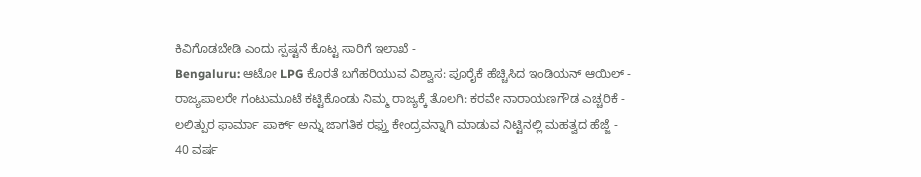ಕಿವಿಗೊಡಬೇಡಿ ಎಂದು ಸ್ಪಷ್ಟನೆ ಕೊಟ್ಟ ಸಾರಿಗೆ ಇಲಾಖೆ -
Bengaluru: ಆಟೋ LPG ಕೊರತೆ ಬಗೆಹರಿಯುವ ವಿಶ್ವಾಸ: ಪೂರೈಕೆ ಹೆಚ್ಚಿಸಿದ ಇಂಡಿಯನ್ ಆಯಿಲ್ -
ರಾಜ್ಯಪಾಲರೇ ಗಂಟುಮೂಟೆ ಕಟ್ಟಿಕೊಂಡು ನಿಮ್ಮ ರಾಜ್ಯಕ್ಕೆ ತೊಲಗಿ: ಕರವೇ ನಾರಾಯಣಗೌಡ ಎಚ್ಚರಿಕೆ -
ಲಲಿತ್ಪುರ ಫಾರ್ಮಾ ಪಾರ್ಕ್ ಅನ್ನು ಜಾಗತಿಕ ರಫ್ತು ಕೇಂದ್ರವನ್ನಾಗಿ ಮಾಡುವ ನಿಟ್ಟಿನಲ್ಲಿ ಮಹತ್ವದ ಹೆಜ್ಜೆ -
40 ವರ್ಷ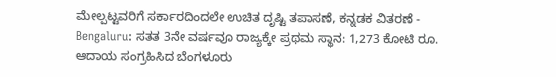ಮೇಲ್ಪಟ್ಟವರಿಗೆ ಸರ್ಕಾರದಿಂದಲೇ ಉಚಿತ ದೃಷ್ಟಿ ತಪಾಸಣೆ, ಕನ್ನಡಕ ವಿತರಣೆ -
Bengaluru: ಸತತ 3ನೇ ವರ್ಷವೂ ರಾಜ್ಯಕ್ಕೇ ಪ್ರಥಮ ಸ್ಥಾನ: 1,273 ಕೋಟಿ ರೂ. ಆದಾಯ ಸಂಗ್ರಹಿಸಿದ ಬೆಂಗಳೂರು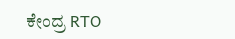ಕೇಂದ್ರ RTO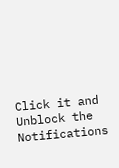Click it and Unblock the Notifications